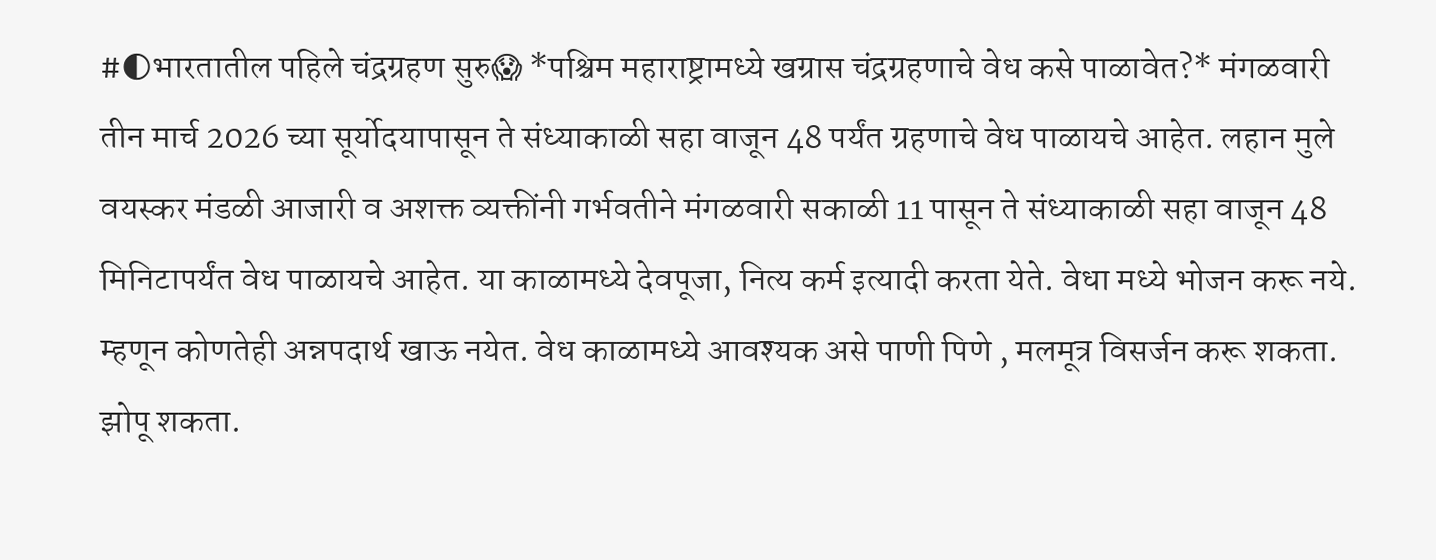#🌓भारतातील पहिले चंद्रग्रहण सुरु😱 *पश्चिम महाराष्ट्रामध्ये खग्रास चंद्रग्रहणाचे वेध कसे पाळावेत?* मंगळवारी तीन मार्च 2026 च्या सूर्योदयापासून ते संध्याकाळी सहा वाजून 48 पर्यंत ग्रहणाचे वेध पाळायचे आहेत. लहान मुले वयस्कर मंडळी आजारी व अशक्त व्यक्तींनी गर्भवतीने मंगळवारी सकाळी 11 पासून ते संध्याकाळी सहा वाजून 48 मिनिटापर्यंत वेध पाळायचे आहेत. या काळामध्ये देवपूजा, नित्य कर्म इत्यादी करता येते. वेधा मध्ये भोजन करू नये. म्हणून कोणतेही अन्नपदार्थ खाऊ नयेत. वेध काळामध्ये आवश्यक असे पाणी पिणे , मलमूत्र विसर्जन करू शकता. झोपू शकता.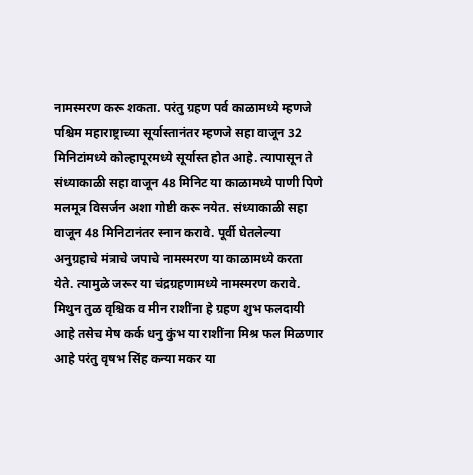नामस्मरण करू शकता. परंतु ग्रहण पर्व काळामध्ये म्हणजे पश्चिम महाराष्ट्राच्या सूर्यास्तानंतर म्हणजे सहा वाजून 32 मिनिटांमध्ये कोल्हापूरमध्ये सूर्यास्त होत आहे. त्यापासून ते संध्याकाळी सहा वाजून 48 मिनिट या काळामध्ये पाणी पिणे मलमूत्र विसर्जन अशा गोष्टी करू नयेत. संध्याकाळी सहा वाजून 48 मिनिटानंतर स्नान करावे. पूर्वी घेतलेल्या अनुग्रहाचे मंत्राचे जपाचे नामस्मरण या काळामध्ये करता येते. त्यामुळे जरूर या चंद्रग्रहणामध्ये नामस्मरण करावे. मिथुन तुळ वृश्चिक व मीन राशींना हे ग्रहण शुभ फलदायी आहे तसेच मेष कर्क धनु कुंभ या राशींना मिश्र फल मिळणार आहे परंतु वृषभ सिंह कन्या मकर या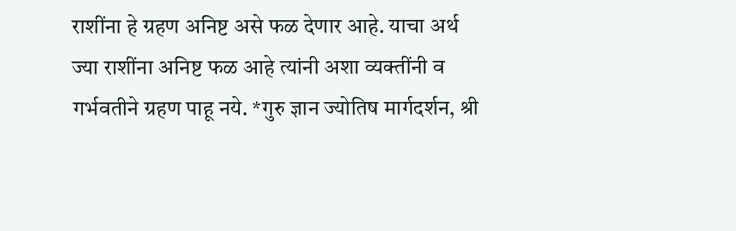राशींना हे ग्रहण अनिष्ट असे फळ देणार आहे. याचा अर्थ ज्या राशींना अनिष्ट फळ आहे त्यांनी अशा व्यक्तींनी व गर्भवतीने ग्रहण पाहू नये. *गुरु ज्ञान ज्योतिष मार्गदर्शन, श्री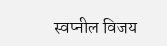स्वप्नील विजय